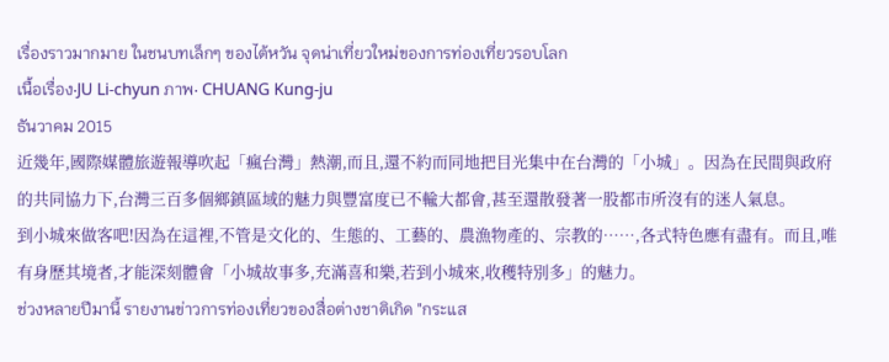เรื่องราวมากมาย ในชนบทเล็กๆ ของไต้หวัน จุดน่าเที่ยวใหม่ของการท่องเที่ยวรอบโลก
เนื้อเรื่อง‧JU Li-chyun ภาพ‧ CHUANG Kung-ju
ธันวาคม 2015
近幾年,國際媒體旅遊報導吹起「瘋台灣」熱潮,而且,還不約而同地把目光集中在台灣的「小城」。因為在民間與政府的共同協力下,台灣三百多個鄉鎮區域的魅力與豐富度已不輸大都會,甚至還散發著一股都市所沒有的迷人氣息。
到小城來做客吧!因為在這裡,不管是文化的、生態的、工藝的、農漁物產的、宗教的……,各式特色應有盡有。而且,唯有身歷其境者,才能深刻體會「小城故事多,充滿喜和樂,若到小城來,收穫特別多」的魅力。
ช่วงหลายปีมานี้ รายงานข่าวการท่องเที่ยวของสื่อต่างชาติเกิด "กระแส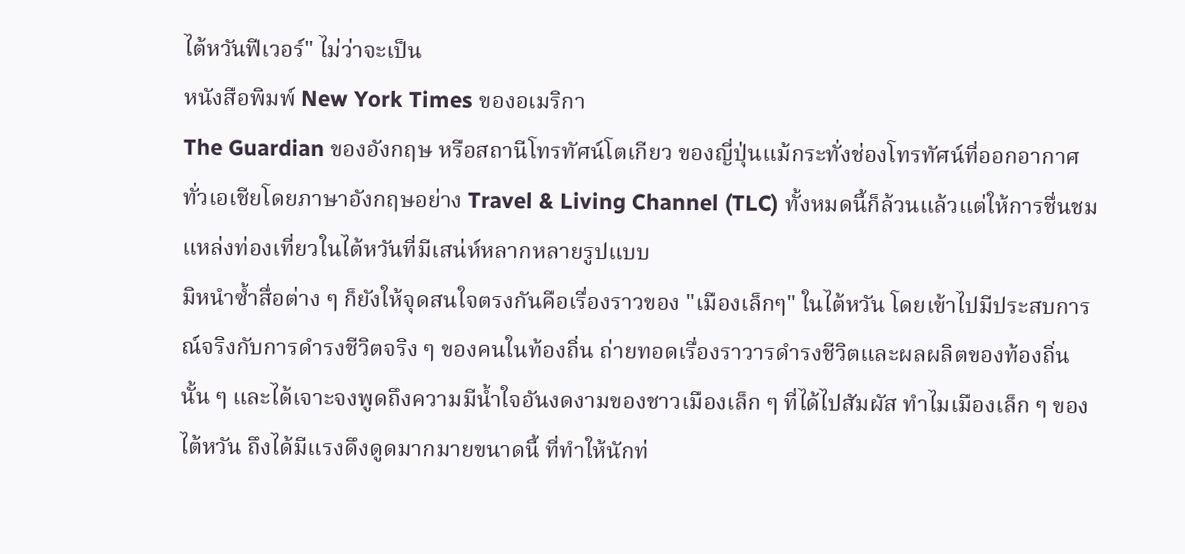ไต้หวันฟีเวอร์" ไม่ว่าจะเป็น
หนังสือพิมพ์ New York Times ของอเมริกา
The Guardian ของอังกฤษ หรือสถานีโทรทัศน์โตเกียว ของญี่ปุ่นแม้กระทั่งช่องโทรทัศน์ที่ออกอากาศทั่วเอเชียโดยภาษาอังกฤษอย่าง Travel & Living Channel (TLC) ทั้งหมดนี้ก็ล้วนแล้วแต่ให้การชื่นชมแหล่งท่องเที่ยวในไต้หวันที่มีเสน่ห์หลากหลายรูปแบบ
มิหนำซ้ำสื่อต่าง ๆ ก็ยังให้จุดสนใจตรงกันคือเรื่องราวของ "เมืองเล็กๆ" ในไต้หวัน โดยเข้าไปมีประสบการณ์จริงกับการดำรงชีวิตจริง ๆ ของคนในท้องถิ่น ถ่ายทอดเรื่องราวารดำรงชีวิตและผลผลิตของท้องถิ่นนั้น ๆ และได้เจาะจงพูดถึงความมีน้ำใจอันงดงามของชาวเมืองเล็ก ๆ ที่ได้ไปสัมผัส ทำไมเมืองเล็ก ๆ ของไต้หวัน ถึงได้มีแรงดึงดูดมากมายขนาดนี้ ที่ทำให้นักท่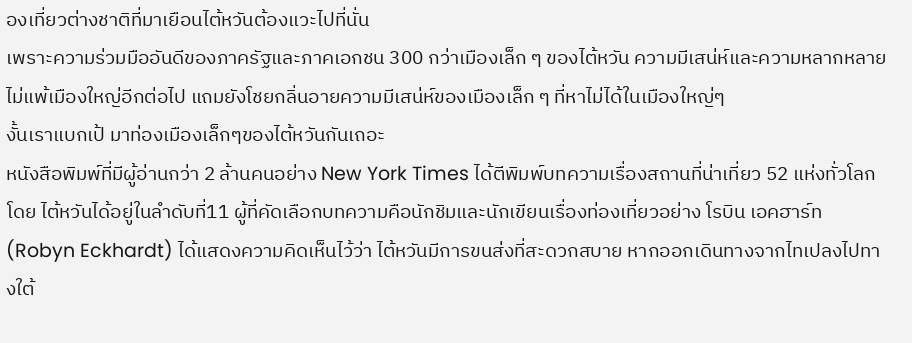องเที่ยวต่างชาติที่มาเยือนไต้หวันต้องแวะไปที่นั่น
เพราะความร่วมมืออันดีของภาครัฐและภาคเอกชน 300 กว่าเมืองเล็ก ๆ ของไต้หวัน ความมีเสน่ห์และความหลากหลาย ไม่แพ้เมืองใหญ่อีกต่อไป แถมยังโชยกลิ่นอายความมีเสน่ห์ของเมืองเล็ก ๆ ที่หาไม่ได้ในเมืองใหญ่ๆ
งั้นเราแบกเป้ มาท่องเมืองเล็กๆของไต้หวันกันเถอะ
หนังสือพิมพ์ที่มีผู้อ่านกว่า 2 ล้านคนอย่าง New York Times ได้ตีพิมพ์บทความเรื่องสถานที่น่าเที่ยว 52 แห่งทั่วโลก โดย ไต้หวันได้อยู่ในลำดับที่11 ผู้ที่คัดเลือกบทความคือนักชิมและนักเขียนเรื่องท่องเที่ยวอย่าง โรบิน เอคฮาร์ท (Robyn Eckhardt) ได้แสดงความคิดเห็นไว้ว่า ไต้หวันมีการขนส่งที่สะดวกสบาย หากออกเดินทางจากไทเปลงไปทางใต้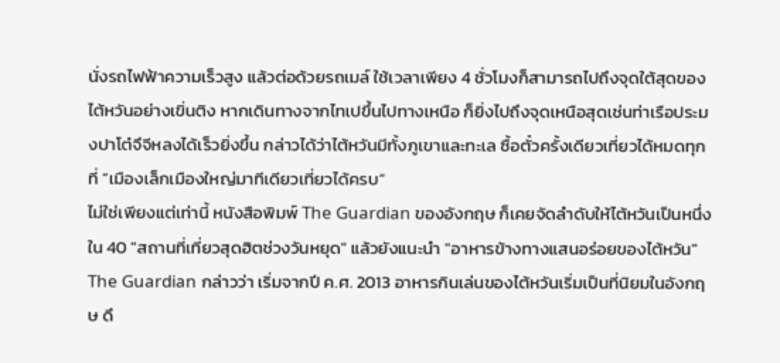นั่งรถไฟฟ้าความเร็วสูง แล้วต่อด้วยรถเมล์ ใช้เวลาเพียง 4 ชั่วโมงก็สามารถไปถึงจุดใต้สุดของไต้หวันอย่างเขิ่นติง หากเดินทางจากไทเปขึ้นไปทางเหนือ ก็ยิ่งไปถึงจุดเหนือสุดเช่นท่าเรือประมงปาโต๋จึจีหลงได้เร็วยิ่งขึ้น กล่าวได้ว่าไต้หวันมีทั้งภูเขาและทะเล ซื้อตั๋วครั้งเดียวเที่ยวได้หมดทุกที่ “เมืองเล็กเมืองใหญ่มาทีเดียวเที่ยวได้ครบ”
ไม่ใช่เพียงแต่เท่านี้ หนังสือพิมพ์ The Guardian ของอังกฤษ ก็เคยจัดลำดับให้ไต้หวันเป็นหนึ่งใน 40 "สถานที่เที่ยวสุดฮิตช่วงวันหยุด" แล้วยังแนะนำ "อาหารข้างทางแสนอร่อยของไต้หวัน" The Guardian กล่าวว่า เริ่มจากปี ค.ศ. 2013 อาหารกินเล่นของไต้หวันเริ่มเป็นที่นิยมในอังกฤษ ดึ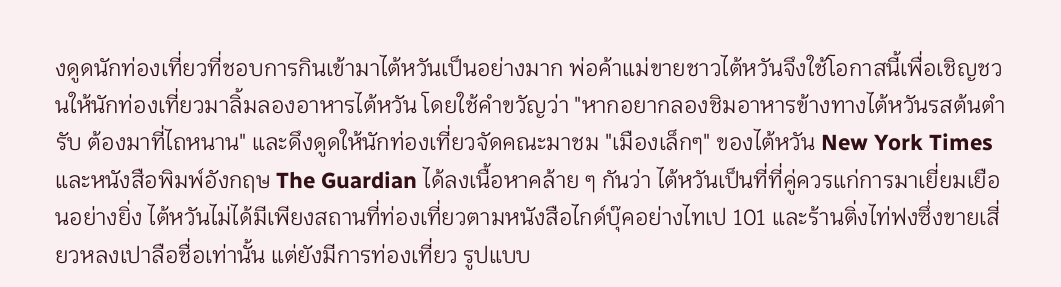งดูดนักท่องเที่ยวที่ชอบการกินเข้ามาไต้หวันเป็นอย่างมาก พ่อค้าแม่ขายชาวไต้หวันจึงใช้โอกาสนี้เพื่อเชิญชวนให้นักท่องเที่ยวมาลิ้มลองอาหารไต้หวัน โดยใช้คำขวัญว่า "หากอยากลองชิมอาหารข้างทางไต้หวันรสต้นตำรับ ต้องมาที่ไถหนาน" และดึงดูดให้นักท่องเที่ยวจัดคณะมาชม "เมืองเล็กๆ" ของไต้หวัน New York Times และหนังสือพิมพ์อังกฤษ The Guardian ได้ลงเนื้อหาคล้าย ๆ กันว่า ไต้หวันเป็นที่ที่คู่ควรแก่การมาเยี่ยมเยือนอย่างยิ่ง ไต้หวันไม่ได้มีเพียงสถานที่ท่องเที่ยวตามหนังสือไกด์บุ๊คอย่างไทเป 101 และร้านติ่งไท่ฟงซึ่งขายเสี่ยวหลงเปาลือชื่อเท่านั้น แต่ยังมีการท่องเที่ยว รูปแบบ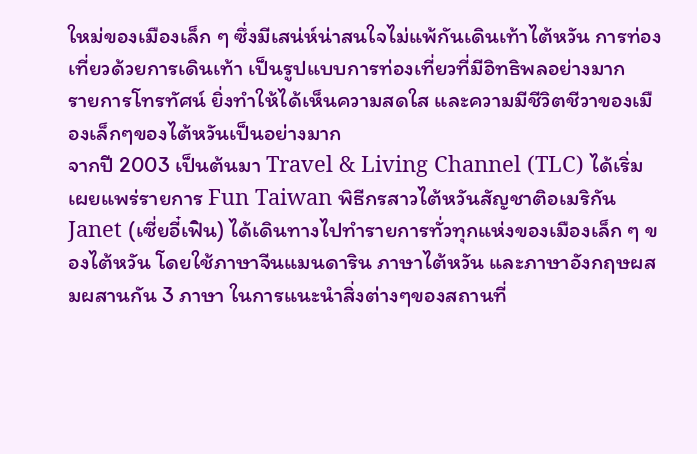ใหม่ของเมืองเล็ก ๆ ซึ่งมีเสน่ห์น่าสนใจไม่แพ้กันเดินเท้าไต้หวัน การท่องเที่ยวด้วยการเดินเท้า เป็นรูปแบบการท่องเที่ยวที่มีอิทธิพลอย่างมาก
รายการโทรทัศน์ ยิ่งทำให้ได้เห็นความสดใส และความมีชีวิตชีวาของเมืองเล็กๆของไต้หวันเป็นอย่างมาก
จากปี 2003 เป็นต้นมา Travel & Living Channel (TLC) ได้เริ่มเผยแพร่รายการ Fun Taiwan พิธีกรสาวไต้หวันสัญชาติอเมริกัน Janet (เซี่ยอี๋เฟิน) ได้เดินทางไปทำรายการทั่วทุกแห่งของเมืองเล็ก ๆ ของไต้หวัน โดยใช้ภาษาจีนแมนดาริน ภาษาไต้หวัน และภาษาอังกฤษผสมผสานกัน 3 ภาษา ในการแนะนำสิ่งต่างๆของสถานที่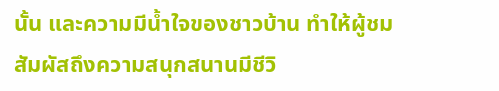นั้น และความมีน้ำใจของชาวบ้าน ทำให้ผู้ชมสัมผัสถึงความสนุกสนานมีชีวิ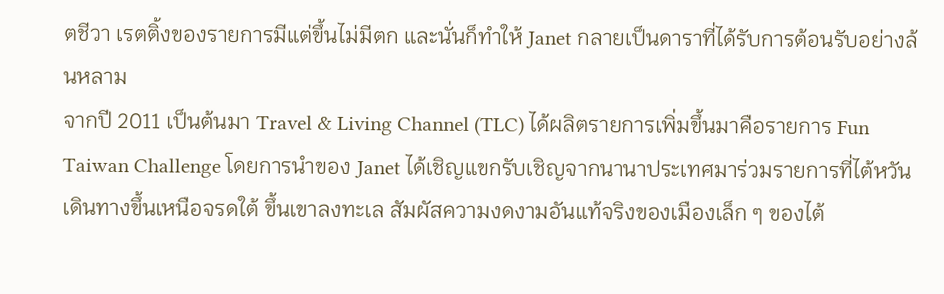ตชีวา เรตติ้งของรายการมีแต่ขึ้นไม่มีตก และนั่นก็ทำให้ Janet กลายเป็นดาราที่ได้รับการต้อนรับอย่างล้นหลาม
จากปี 2011 เป็นต้นมา Travel & Living Channel (TLC) ได้ผลิตรายการเพิ่มขึ้นมาคือรายการ Fun Taiwan Challenge โดยการนำของ Janet ได้เชิญแขกรับเชิญจากนานาประเทศมาร่วมรายการที่ไต้หวัน เดินทางขึ้นเหนือจรดใต้ ขึ้นเขาลงทะเล สัมผัสความงดงามอันแท้จริงของเมืองเล็ก ๆ ของไต้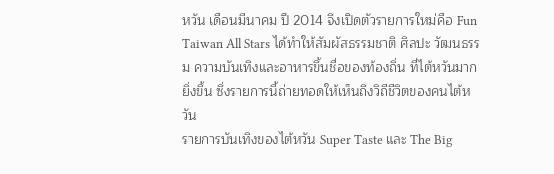หวัน เดือนมีนาคม ปี 2014 จึงเปิดตัวรายการใหม่คือ Fun Taiwan All Stars ได้ทำให้สัมผัสธรรมชาติ ศิลปะ วัฒนธรรม ความบันเทิงและอาหารขึ้นชื่อของท้องถิ่น ที่ไต้หวันมากยิ่งขึ้น ซึ่งรายการนี้ถ่ายทอดให้เห็นถึงวิถีชีวิตของคนไต้หวัน
รายการบันเทิงของไต้หวัน Super Taste และ The Big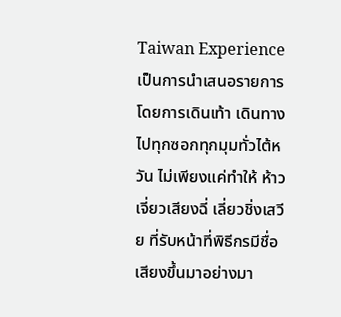Taiwan Experience เป็นการนำเสนอรายการโดยการเดินเท้า เดินทางไปทุกซอกทุกมุมทั่วไต้หวัน ไม่เพียงแค่ทำให้ ห้าวเจี่ยวเสียงฉี่ เลี่ยวชิ่งเสวีย ที่รับหน้าที่พิธีกรมีชื่อเสียงขึ้นมาอย่างมา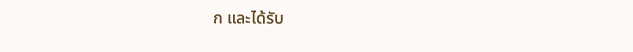ก และได้รับ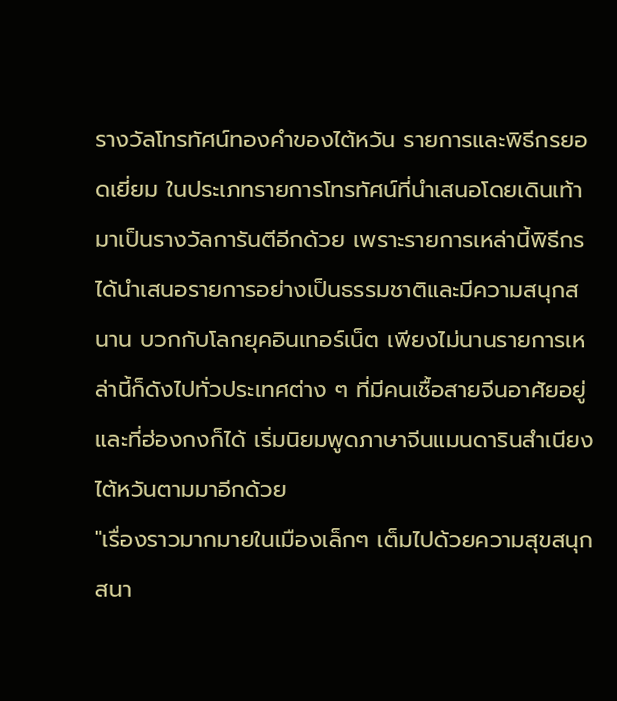รางวัลโทรทัศน์ทองคำของไต้หวัน รายการและพิธีกรยอดเยี่ยม ในประเภทรายการโทรทัศน์ที่นำเสนอโดยเดินเท้า มาเป็นรางวัลการันตีอีกด้วย เพราะรายการเหล่านี้พิธีกรได้นำเสนอรายการอย่างเป็นธรรมชาติและมีความสนุกสนาน บวกกับโลกยุคอินเทอร์เน็ต เพียงไม่นานรายการเหล่านี้ก็ดังไปทั่วประเทศต่าง ๆ ที่มีคนเชื้อสายจีนอาศัยอยู่ และที่ฮ่องกงก็ได้ เริ่มนิยมพูดภาษาจีนแมนดารินสำเนียงไต้หวันตามมาอีกด้วย
"เรื่องราวมากมายในเมืองเล็กๆ เต็มไปด้วยความสุขสนุกสนา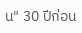น" 30 ปีก่อน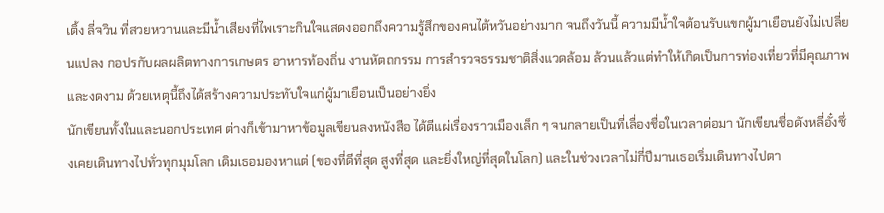เติ้ง ลี่จวิน ที่สวยหวานและมีน้ำเสียงที่ไพเราะกินใจแสดงออกถึงความรู้สึกของคนไต้หวันอย่างมาก จนถึงวันนี้ ความมีน้ำใจต้อนรับแขกผู้มาเยือนยังไม่เปลี่ยนแปลง กอปรกับผลผลิตทางการเกษตร อาหารท้องถิ่น งานหัตถกรรม การสำรวจธรรมชาติสิ่งแวดล้อม ล้วนแล้วแต่ทำให้เกิดเป็นการท่องเที่ยวที่มีคุณภาพและงดงาม ด้วยเหตุนี้ถึงได้สร้างความประทับใจแก่ผู้มาเยือนเป็นอย่างยิ่ง
นักเขียนทั้งในและนอกประเทศ ต่างก็เข้ามาหาข้อมูลเขียนลงหนังสือ ได้ตีแผ่เรื่องราวเมืองเล็ก ๆ จนกลายเป็นที่เลื่องชื่อในเวลาต่อมา นักเขียนชื่อดังหลี่อั๋งซึ่งเคยเดินทางไปทั่วทุกมุมโลก เดิมเธอมองหาแต่ (ของที่ดีที่สุด สูงที่สุด และยิ่งใหญ่ที่สุดในโลก) และในช่วงเวลาไม่กี่ปีมานเธอเริ่มเดินทางไปตา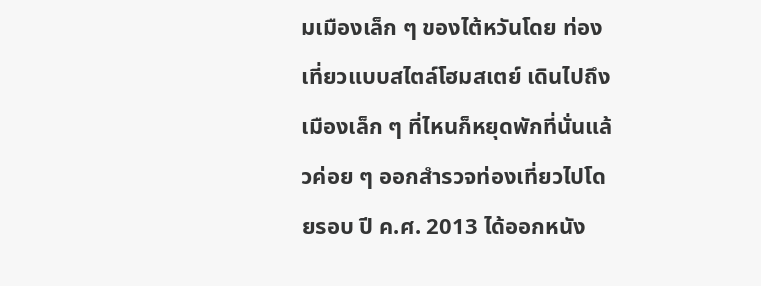มเมืองเล็ก ๆ ของไต้หวันโดย ท่องเที่ยวแบบสไตล์โฮมสเตย์ เดินไปถึงเมืองเล็ก ๆ ที่ไหนก็หยุดพักที่นั่นแล้วค่อย ๆ ออกสำรวจท่องเที่ยวไปโดยรอบ ปี ค.ศ. 2013 ได้ออกหนัง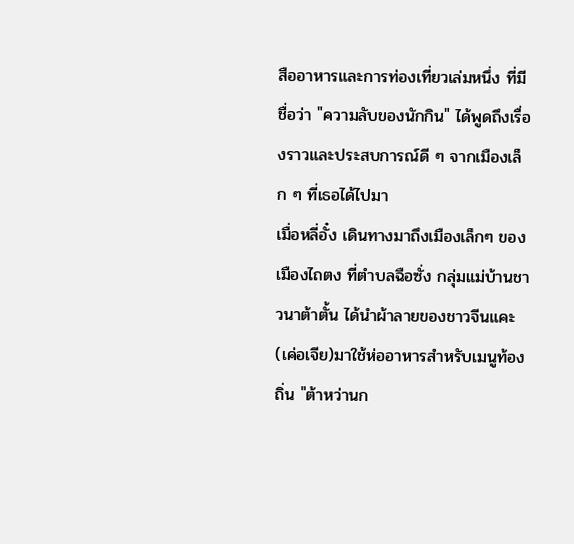สืออาหารและการท่องเที่ยวเล่มหนึ่ง ที่มีชื่อว่า "ความลับของนักกิน" ได้พูดถึงเรื่องราวและประสบการณ์ดี ๆ จากเมืองเล็ก ๆ ที่เธอได้ไปมา
เมื่อหลี่อั๋ง เดินทางมาถึงเมืองเล็กๆ ของเมืองไถตง ที่ตำบลฉือซั่ง กลุ่มแม่บ้านชาวนาต้าตั้น ได้นำผ้าลายของชาวจีนแคะ(เค่อเจีย)มาใช้ห่ออาหารสำหรับเมนูท้องถิ่น "ต้าหว่านก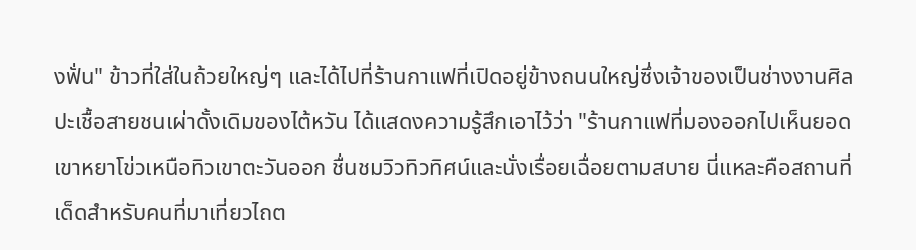งฟั่น" ข้าวที่ใส่ในถ้วยใหญ่ๆ และได้ไปที่ร้านกาแฟที่เปิดอยู่ข้างถนนใหญ่ซึ่งเจ้าของเป็นช่างงานศิลปะเชื้อสายชนเผ่าดั้งเดิมของไต้หวัน ได้แสดงความรู้สึกเอาไว้ว่า "ร้านกาแฟที่มองออกไปเห็นยอดเขาหยาโข่วเหนือทิวเขาตะวันออก ชื่นชมวิวทิวทิศน์และนั่งเรื่อยเฉื่อยตามสบาย นี่แหละคือสถานที่เด็ดสำหรับคนที่มาเที่ยวไถต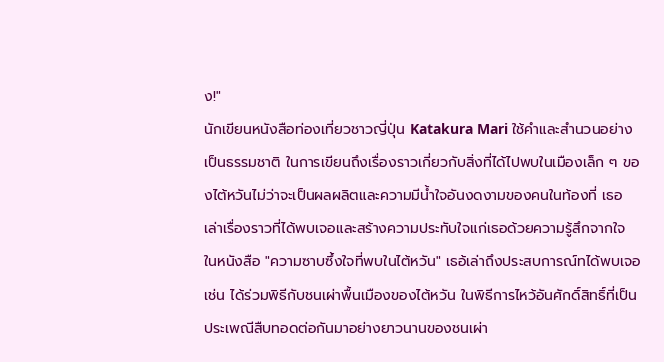ง!"
นักเขียนหนังสือท่องเที่ยวชาวญี่ปุ่น Katakura Mari ใช้คำและสำนวนอย่างเป็นธรรมชาติ ในการเขียนถึงเรื่องราวเกี่ยวกับสิ่งที่ได้ไปพบในเมืองเล็ก ๆ ของไต้หวันไม่ว่าจะเป็นผลผลิตและความมีน้ำใจอันงดงามของคนในท้องที่ เธอเล่าเรื่องราวที่ได้พบเจอและสร้างความประทับใจแก่เธอด้วยความรู้สึกจากใจ ในหนังสือ "ความซาบซึ้งใจที่พบในไต้หวัน" เธอ้เล่าถึงประสบการณ์ทได้พบเจอ เช่น ได้ร่วมพิธีกับชนเผ่าพื้นเมืองของไต้หวัน ในพิธีการไหว้อันศักดิ์สิทธิ์ที่เป็นประเพณีสืบทอดต่อกันมาอย่างยาวนานของชนเผ่า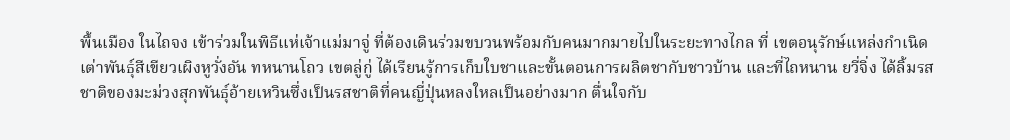พื้นเมือง ในไถจง เข้าร่วมในพิธีแห่เจ้าแม่มาจู่ ที่ต้องเดินร่วมขบวนพร้อมกับคนมากมายไปในระยะทางไกล ที่ เขตอนุรักษ์แหล่งกำเนิดเต่าพันธุ์สีเขียวเผิงหูวั่งอัน ทหนานโถว เขตลู่กู่ ได้เรียนรู้การเก็บใบชาและขั้นตอนการผลิตชากับชาวบ้าน และที่ไถหนาน ยวี่จิ่ง ได้ลิ้มรสชาติของมะม่วงสุกพันธุ์อ้ายเหวินซึ่งเป็นรสชาติที่คนญี่ปุ่นหลงใหลเป็นอย่างมาก ตื่นใจกับ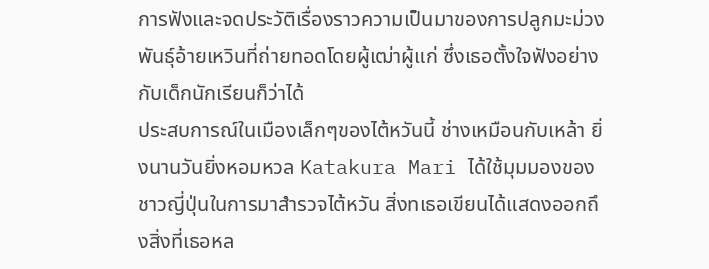การฟังและจดประวัติเรื่องราวความเป็นมาของการปลูกมะม่วงพันธุ์อ้ายเหวินที่ถ่ายทอดโดยผู้เฒ่าผู้แก่ ซึ่งเธอตั้งใจฟังอย่างกับเด็กนักเรียนก็ว่าได้
ประสบการณ์ในเมืองเล็กๆของไต้หวันนี้ ช่างเหมือนกับเหล้า ยิ่งนานวันยิ่งหอมหวล Katakura Mari ได้ใช้มุมมองของชาวญี่ปุ่นในการมาสำรวจไต้หวัน สิ่งทเธอเขียนได้แสดงออกถึงสิ่งที่เธอหล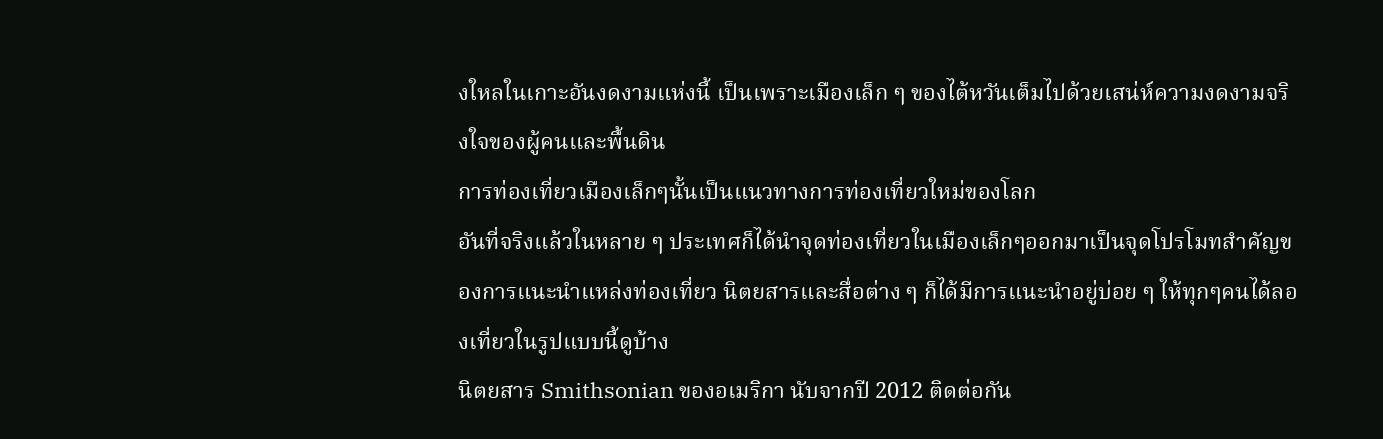งใหลในเกาะอันงดงามแห่งนี้ เป็นเพราะเมืองเล็ก ๆ ของไต้หวันเต็มไปด้วยเสน่ห์ความงดงามจริงใจของผู้คนและพื้นดิน
การท่องเที่ยวเมืองเล็กๆนั้นเป็นแนวทางการท่องเที่ยวใหม่ของโลก
อันที่จริงแล้วในหลาย ๆ ประเทศก็ได้นำจุดท่องเที่ยวในเมืองเล็กๆออกมาเป็นจุดโปรโมทสำคัญของการแนะนำแหล่งท่องเที่ยว นิตยสารและสื่อต่าง ๆ ก็ได้มีการแนะนำอยู่บ่อย ๆ ให้ทุกๆคนได้ลองเที่ยวในรูปแบบนี้ดูบ้าง
นิตยสาร Smithsonian ของอเมริกา นับจากปี 2012 ติดต่อกัน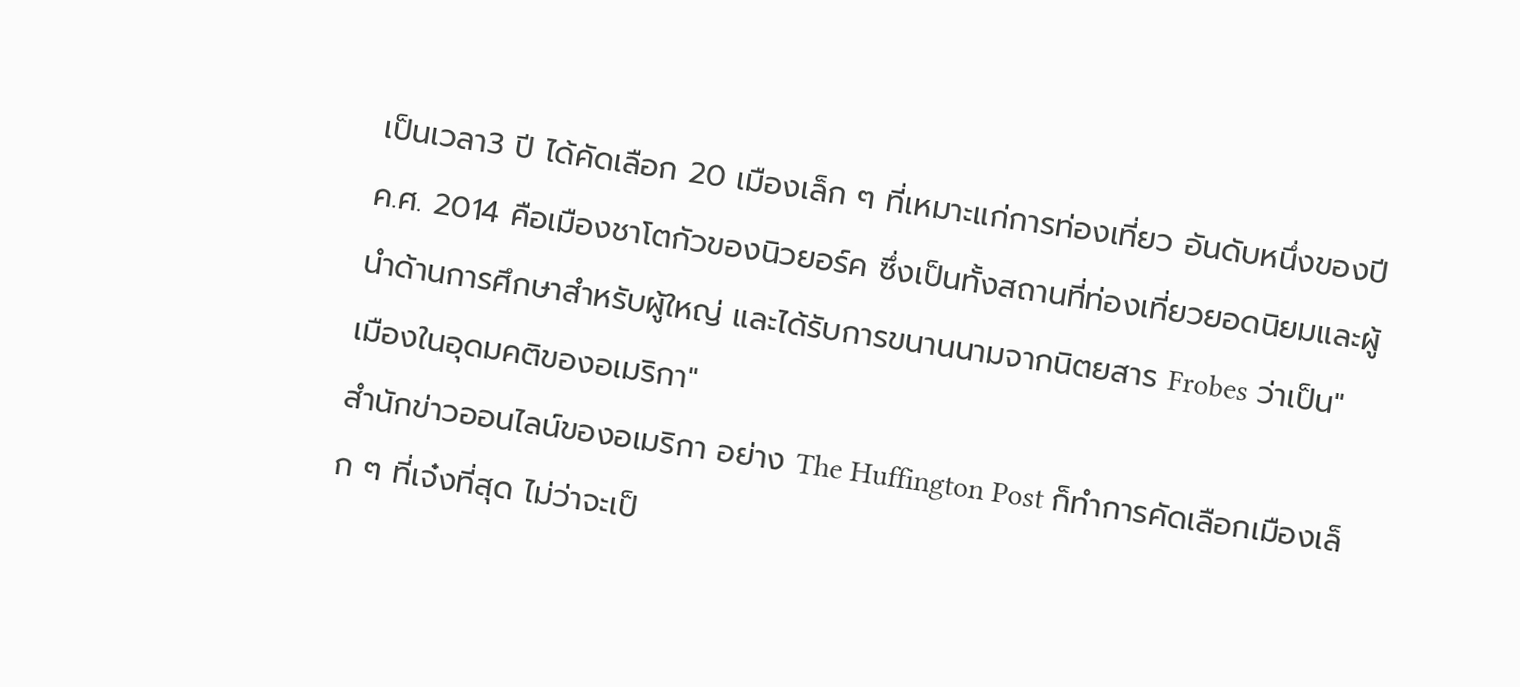เป็นเวลา3 ปี ได้คัดเลือก 20 เมืองเล็ก ๆ ที่เหมาะแก่การท่องเที่ยว อันดับหนึ่งของปี ค.ศ. 2014 คือเมืองชาโตกัวของนิวยอร์ค ซึ่งเป็นทั้งสถานที่ท่องเที่ยวยอดนิยมและผู้นำด้านการศึกษาสำหรับผู้ใหญ่ และได้รับการขนานนามจากนิตยสาร Frobes ว่าเป็น"เมืองในอุดมคติของอเมริกา"
สำนักข่าวออนไลน์ของอเมริกา อย่าง The Huffington Post ก็ทำการคัดเลือกเมืองเล็ก ๆ ที่เจ๋งที่สุด ไม่ว่าจะเป็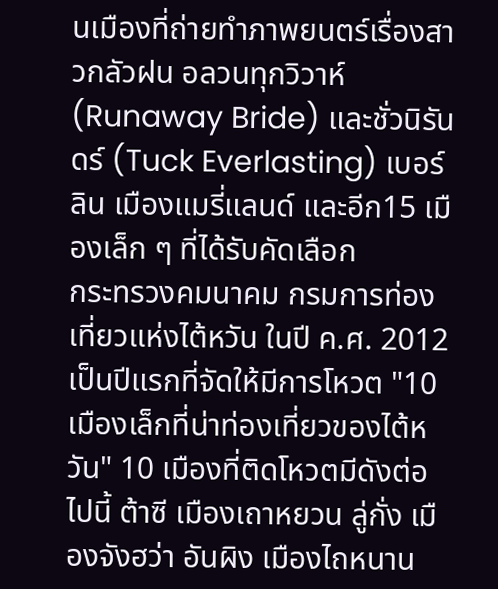นเมืองที่ถ่ายทำภาพยนตร์เรื่องสาวกลัวฝน อลวนทุกวิวาห์ (Runaway Bride) และชั่วนิรันดร์ (Tuck Everlasting) เบอร์ลิน เมืองแมรี่แลนด์ และอีก15 เมืองเล็ก ๆ ที่ได้รับคัดเลือก
กระทรวงคมนาคม กรมการท่องเที่ยวแห่งไต้หวัน ในปี ค.ศ. 2012 เป็นปีแรกที่จัดให้มีการโหวต "10 เมืองเล็กที่น่าท่องเที่ยวของไต้หวัน" 10 เมืองที่ติดโหวตมีดังต่อไปนี้ ต้าซี เมืองเถาหยวน ลู่กั่ง เมืองจังฮว่า อันผิง เมืองไถหนาน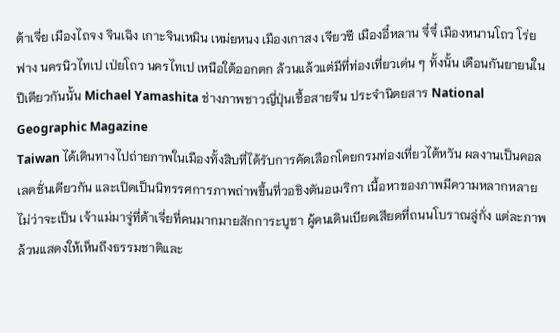ต้าเจี่ย เมืองไถจง จินเฉิง เกาะจินเหมิน เหม่ยหนง เมืองเกาสง เจียวซี เมืองอี๋หลาน จี๋จี๋ เมืองหนานโถว โร่ยฟาง นครนิวไทเป เป่ยโถว นครไทเป เหนือใต้ออกตก ล้วนแล้วแต่มีที่ท่องเที่ยวเด่น ๆ ทั้งนั้น เดือนกันยายนในปีเดียวกันนั้น Michael Yamashita ช่างภาพชาวญี่ปุ่นเชื้อสายจีน ประจำนิตยสาร National Geographic Magazine
Taiwan ได้เดินทางไปถ่ายภาพในเมืองทั้งสิบที่ได้รับการคัดเลือกโดยกรมท่องเที่ยวไต้หวัน ผลงานเป็นคอลเลคชั่นเดียวกัน และเปิดเป็นนิทรรศการภาพถ่าพขึ้นที่วอชิงตันอเมริกา เนื้อหาของภาพมีความหลากหลาย ไม่ว่าจะเป็น เจ้าแม่มาจู่ที่ต้าเจี่ยที่คนมากมายสักการะบูชา ผู้คนเดินเบียดเสียดที่ถนนโบราณลู่กั่ง แต่ละภาพล้วนแสดงให้เห็นถึงธรรมชาติและ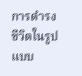การดำรงชีวิตในรูปแบบ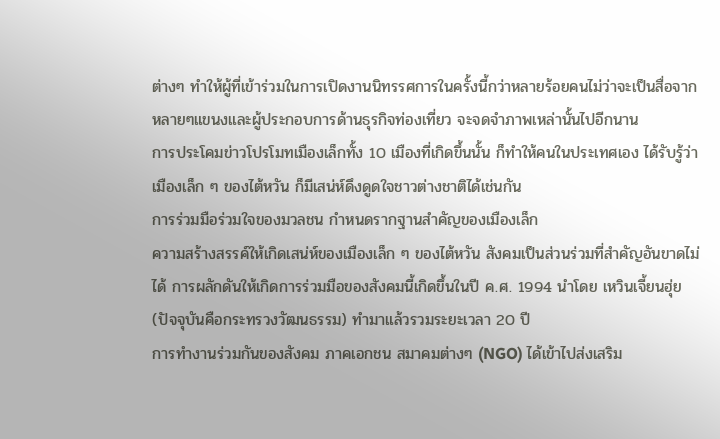ต่างๆ ทำให้ผู้ที่เข้าร่วมในการเปิดงานนิทรรศการในครั้งนี้กว่าหลายร้อยคนไม่ว่าจะเป็นสื่อจากหลายๆแขนงและผู้ประกอบการด้านธุรกิจท่องเที่ยว จะจดจำภาพเหล่านั้นไปอีกนาน
การประโคมข่าวโปรโมทเมืองเล็กทั้ง 10 เมืองที่เกิดขึ้นนั้น ก็ทำให้คนในประเทศเอง ได้รับรู้ว่า เมืองเล็ก ๆ ของไต้หวัน ก็มีเสน่ห์ดึงดูดใจชาวต่างชาติได้เช่นกัน
การร่วมมือร่วมใจของมวลชน กำหนดรากฐานสำคัญของเมืองเล็ก
ความสร้างสรรค์ให้เกิดเสน่ห์ของเมืองเล็ก ๆ ของไต้หวัน สังคมเป็นส่วนร่วมที่สำคัญอันขาดไม่ได้ การผลักดันให้เกิดการร่วมมือของสังคมนี้เกิดขึ้นในปี ค.ศ. 1994 นำโดย เหวินเจี้ยนฮุ่ย (ปัจจุบันคือกระทรวงวัฒนธรรม) ทำมาแล้วรวมระยะเวลา 20 ปี
การทำงานร่วมกันของสังคม ภาคเอกชน สมาคมต่างๆ (NGO) ได้เข้าไปส่งเสริม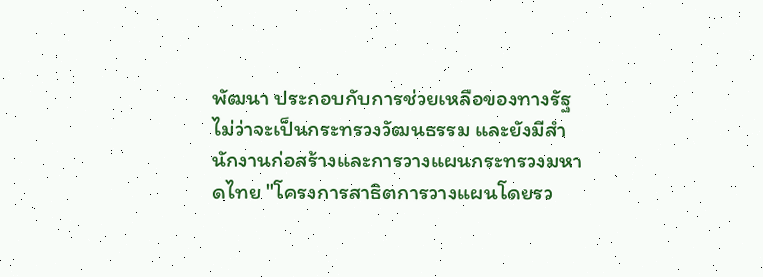พัฒนา ประกอบกับการช่วยเหลือของทางรัฐ ไม่ว่าจะเป็นกระทรวงวัฒนธรรม และยังมีสำนักงานก่อสร้างและการวางแผนกระทรวงมหาดไทย "โครงการสาธิตการวางแผนโดยรว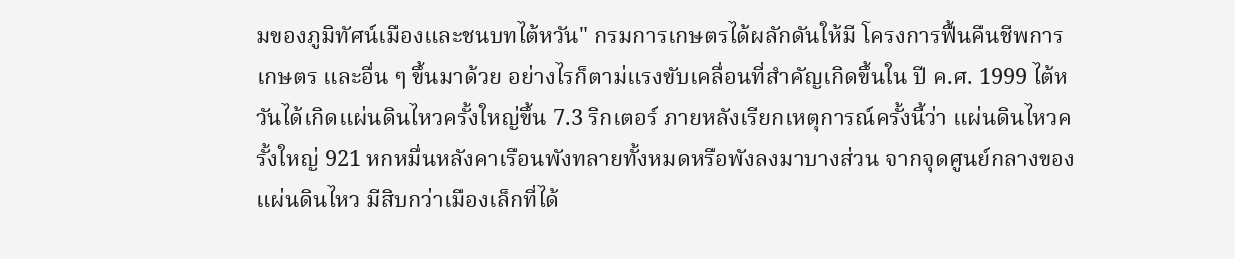มของภูมิทัศน์เมืองและชนบทไต้หวัน" กรมการเกษตรได้ผลักดันให้มี โครงการฟื้นคืนชีพการเกษตร และอื่น ๆ ขึ้นมาด้วย อย่างไรก็ตาม่แรงขับเคลื่อนที่สำคัญเกิดขึ้นใน ปี ค.ศ. 1999 ไต้หวันได้เกิดแผ่นดินไหวครั้งใหญ่ขึ้น 7.3 ริกเตอร์ ภายหลังเรียกเหตุการณ์ครั้งนี้ว่า แผ่นดินไหวครั้งใหญ่ 921 หกหมื่นหลังคาเรือนพังทลายทั้งหมดหรือพังลงมาบางส่วน จากจุดศูนย์กลางของแผ่นดินไหว มีสิบกว่าเมืองเล็กที่ได้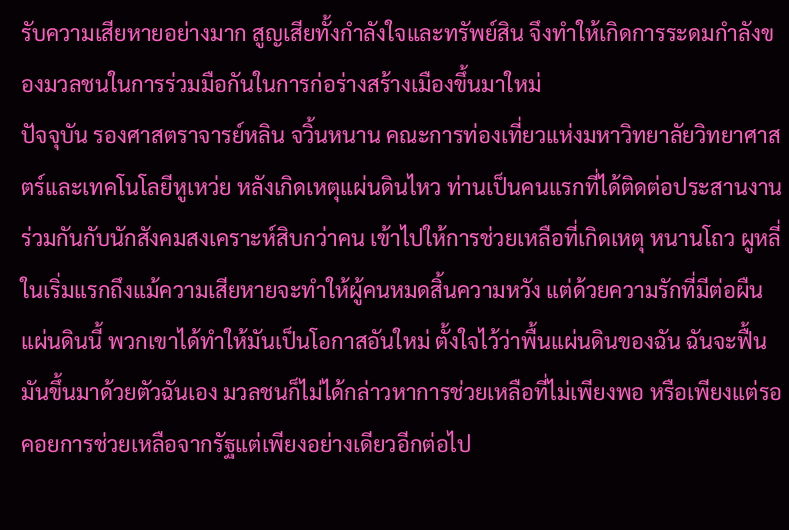รับความเสียหายอย่างมาก สูญเสียทั้งกำลังใจและทรัพย์สิน จึงทำให้เกิดการระดมกำลังของมวลชนในการร่วมมือกันในการก่อร่างสร้างเมืองขึ้นมาใหม่
ปัจจุบัน รองศาสตราจารย์หลิน จวิ้นหนาน คณะการท่องเที่ยวแห่งมหาวิทยาลัยวิทยาศาสตร์และเทคโนโลยีหูเหว่ย หลังเกิดเหตุแผ่นดินไหว ท่านเป็นคนแรกที่ได้ติดต่อประสานงานร่วมกันกับนักสังคมสงเคราะห์สิบกว่าคน เข้าไปให้การช่วยเหลือที่เกิดเหตุ หนานโถว ผูหลี่ ในเริ่มแรกถึงแม้ความเสียหายจะทำให้ผู้คนหมดสิ้นความหวัง แต่ด้วยความรักที่มีต่อผืนแผ่นดินนี้ พวกเขาได้ทำให้มันเป็นโอกาสอันใหม่ ตั้งใจไว้ว่าพื้นแผ่นดินของฉัน ฉันจะฟื้นมันขึ้นมาด้วยตัวฉันเอง มวลชนก็ไม่ได้กล่าวหาการช่วยเหลือที่ไม่เพียงพอ หรือเพียงแต่รอคอยการช่วยเหลือจากรัฐแต่เพียงอย่างเดียวอีกต่อไป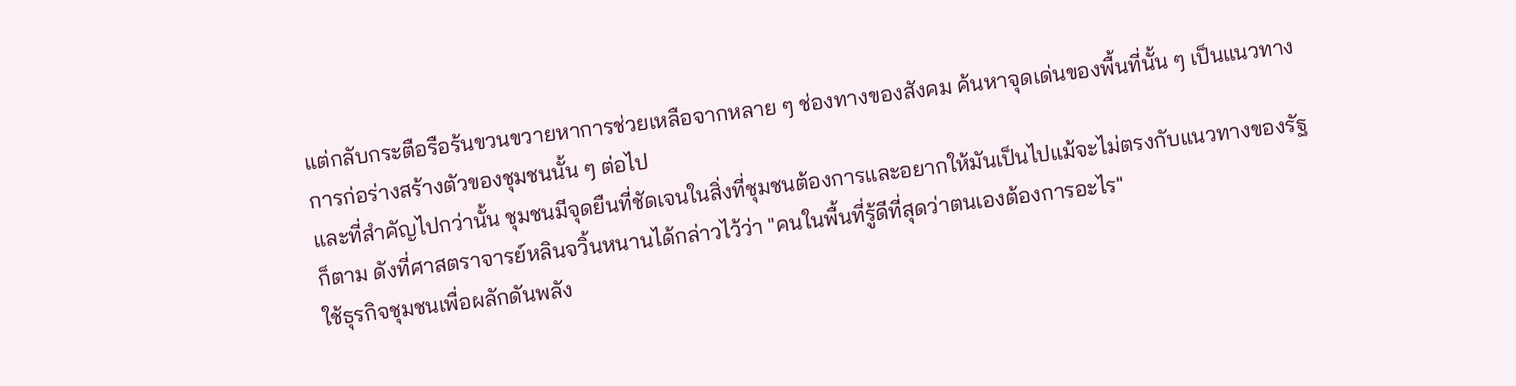แต่กลับกระตือรือร้นขวนขวายหาการช่วยเหลือจากหลาย ๆ ช่องทางของสังคม ค้นหาจุดเด่นของพื้นที่นั้น ๆ เป็นแนวทางการก่อร่างสร้างตัวของชุมชนนั้น ๆ ต่อไป
และที่สำคัญไปกว่านั้น ชุมชนมีจุดยืนที่ชัดเจนในสิ่งที่ชุมชนต้องการและอยากให้มันเป็นไปแม้จะไม่ตรงกับแนวทางของรัฐก็ตาม ดังที่ศาสตราจารย์หลินจวิ้นหนานได้กล่าวไว้ว่า "คนในพื้นที่รู้ดีที่สุดว่าตนเองต้องการอะไร"
ใช้ธุรกิจชุมชนเพื่อผลักดันพลัง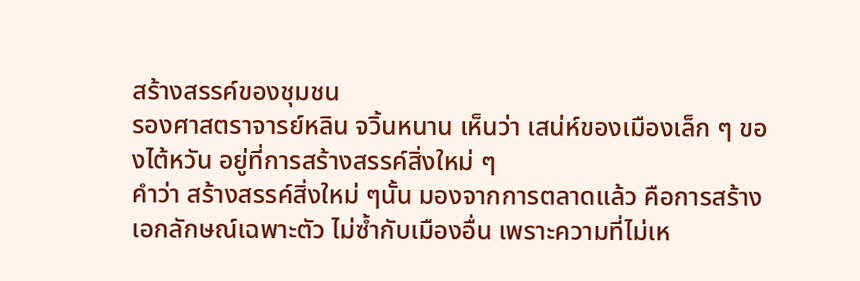สร้างสรรค์ของชุมชน
รองศาสตราจารย์หลิน จวิ้นหนาน เห็นว่า เสน่ห์ของเมืองเล็ก ๆ ของไต้หวัน อยู่ที่การสร้างสรรค์สิ่งใหม่ ๆ
คำว่า สร้างสรรค์สิ่งใหม่ ๆนั้น มองจากการตลาดแล้ว คือการสร้างเอกลักษณ์เฉพาะตัว ไม่ซ้ำกับเมืองอื่น เพราะความที่ไม่เห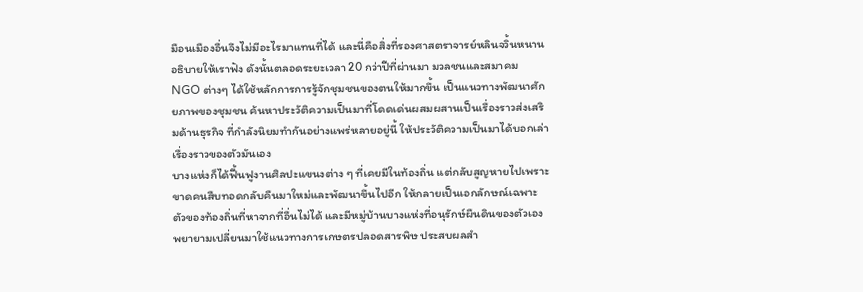มือนเมืองอื่นจึงไม่มีอะไรมาแทนที่ได้ และนี่คือสิ่งที่รองศาสตราจารย์หลินจวิ้นหนาน อธิบายให้เราฟัง ดังนั้นตลอดระยะเวลา 20 กว่าปีที่ผ่านมา มวลชนและสมาคม NGO ต่างๆ ได้ใช้หลักการการรู้จักชุมชนของตนให้มากขึ้น เป็นแนวทางพัฒนาศักยภาพของชุมชน ค้นหาประวัติความเป็นมาที่โดดเด่นผสมผสานเป็นเรื่องราวส่งเสริมด้านธุรกิจ ที่กำลังนิยมทำกันอย่างแพร่หลายอยู่นี้ ให้ประวัติความเป็นมาได้บอกเล่าเรื่องราวของตัวมันเอง
บางแห่งก็ได้ฟื้นฟูงานศิลปะแขนงต่าง ๆ ที่เคยมีในท้องถิ่น แต่กลับสูญหายไปเพราะขาดคนสืบทอดกลับคืนมาใหม่และพัฒนาขึ้นไปอีก ให้กลายเป็นเอกลักษณ์เฉพาะตัวของท้องถิ่นที่หาจากที่อื่นไม่ได้ และมีหมู่บ้านบางแห่งที่อนุรักษ์ผืนดินของตัวเอง พยายามเปลี่ยนมาใช้แนวทางการเกษตรปลอดสารพิษ ประสบผลสำ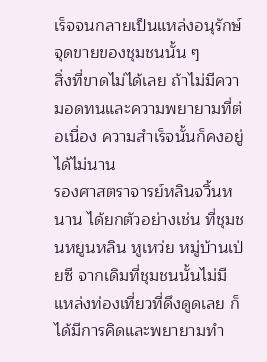เร็จจนกลายเป็นแหล่งอนุรักษ์จุดขายของชุมชนนั้น ๆ
สิ่งที่ขาดไม่ได้เลย ถ้าไม่มีความอดทนและความพยายามที่ต่อเนื่อง ความสำเร็จนั้นก็คงอยู่ได้ไม่นาน
รองศาสตราจารย์หลินจวิ้นหนาน ได้ยกตัวอย่างเช่น ที่ชุมชนหยูนหลิน หูเหว่ย หมู่บ้านเป่ยซี จากเดิมที่ชุมชนนั้นไม่มีแหล่งท่องเที่ยวที่ดึงดูดเลย ก็ได้มีการคิดและพยายามทำ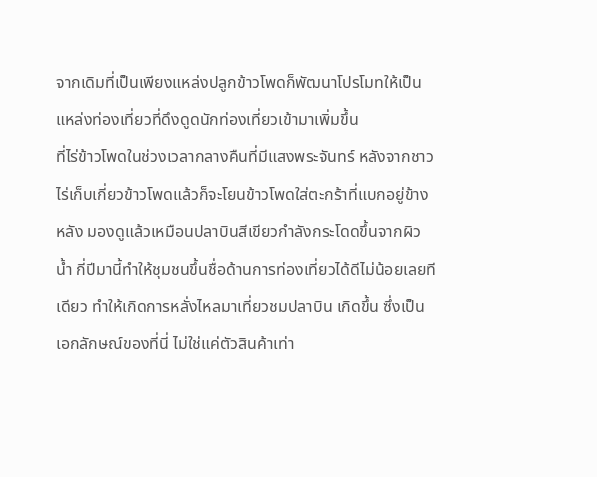จากเดิมที่เป็นเพียงแหล่งปลูกข้าวโพดก็พัฒนาโปรโมทให้เป็นแหล่งท่องเที่ยวที่ดึงดูดนักท่องเที่ยวเข้ามาเพิ่มขึ้น
ที่ไร่ข้าวโพดในช่วงเวลากลางคืนที่มีแสงพระจันทร์ หลังจากชาวไร่เก็บเกี่ยวข้าวโพดแล้วก็จะโยนข้าวโพดใส่ตะกร้าที่แบกอยู่ข้างหลัง มองดูแล้วเหมือนปลาบินสีเขียวกำลังกระโดดขึ้นจากผิวน้ำ กี่ปีมานี้ทำให้ชุมชนขึ้นชื่อด้านการท่องเที่ยวได้ดีไม่น้อยเลยทีเดียว ทำให้เกิดการหลั่งไหลมาเที่ยวชมปลาบิน เกิดขึ้น ซึ่งเป็นเอกลักษณ์ของที่นี่ ไม่ใช่แค่ตัวสินค้าเท่า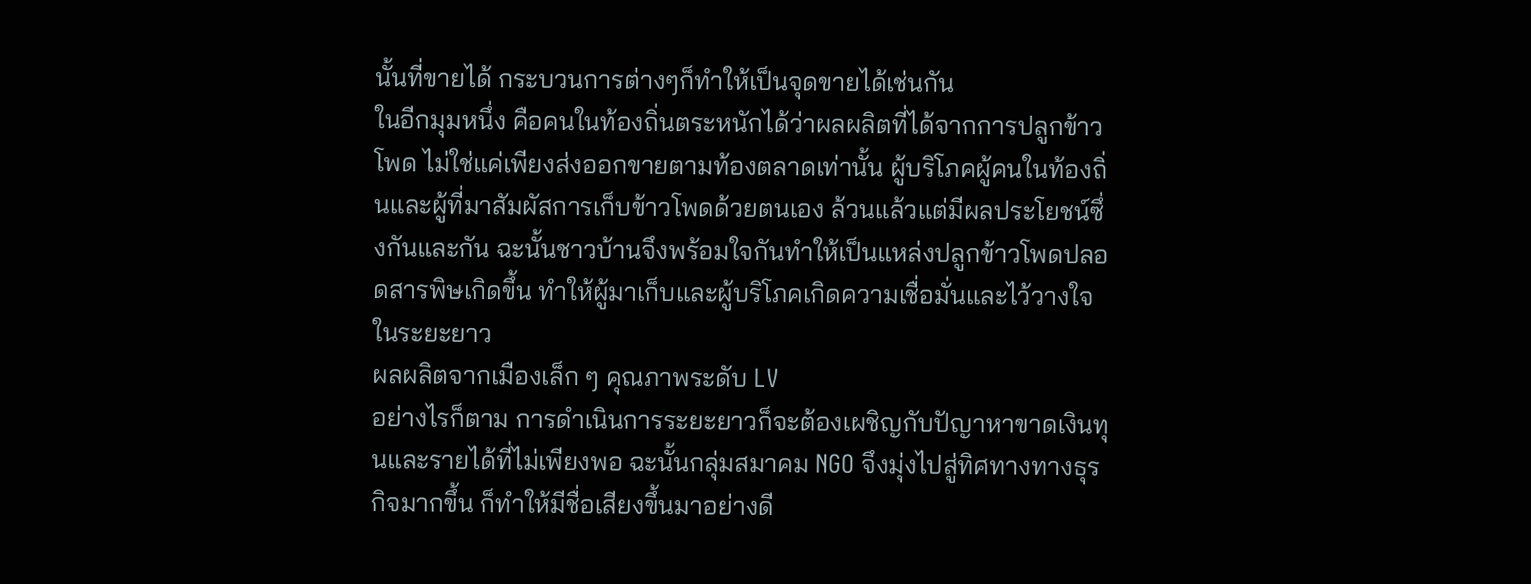นั้นที่ขายได้ กระบวนการต่างๆก็ทำให้เป็นจุดขายได้เช่นกัน
ในอีกมุมหนึ่ง คือคนในท้องถิ่นตระหนักได้ว่าผลผลิตที่ได้จากการปลูกข้าวโพด ไม่ใช่แค่เพียงส่งออกขายตามท้องตลาดเท่านั้น ผู้บริโภคผู้คนในท้องถิ่นและผู้ที่มาสัมผัสการเก็บข้าวโพดด้วยตนเอง ล้วนแล้วแต่มีผลประโยชน์ซึ่งกันและกัน ฉะนั้นชาวบ้านจึงพร้อมใจกันทำให้เป็นแหล่งปลูกข้าวโพดปลอดสารพิษเกิดขึ้น ทำให้ผู้มาเก็บและผู้บริโภคเกิดความเชื่อมั่นและไว้วางใจในระยะยาว
ผลผลิตจากเมืองเล็ก ๆ คุณภาพระดับ LV
อย่างไรก็ตาม การดำเนินการระยะยาวก็จะต้องเผชิญกับปัญาหาขาดเงินทุนและรายได้ที่ไม่เพียงพอ ฉะนั้นกลุ่มสมาคม NGO จึงมุ่งไปสู่ทิศทางทางธุรกิจมากขึ้น ก็ทำให้มีชื่อเสียงขึ้นมาอย่างดี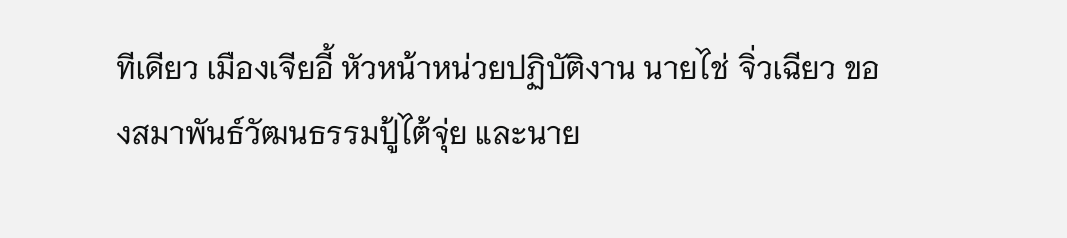ทีเดียว เมืองเจียอี้ หัวหน้าหน่วยปฏิบัติงาน นายไช่ จิ่วเฉียว ของสมาพันธ์วัฒนธรรมปู้ไต้จุ่ย และนาย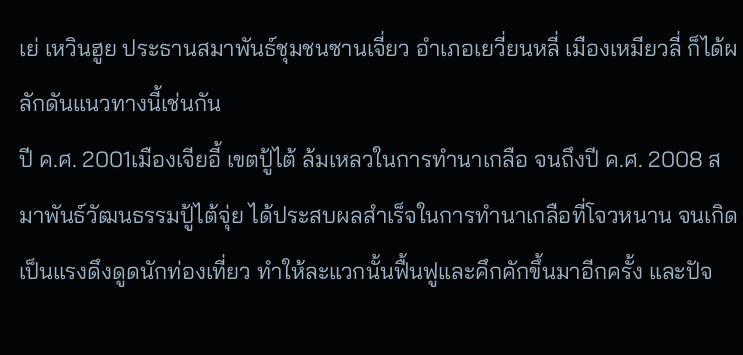เย่ เหวินฮูย ประธานสมาพันธ์ชุมชนซานเจี่ยว อำเภอเยวี่ยนหลี่ เมืองเหมียวลี่ ก็ได้ผลักดันแนวทางนี้เช่นกัน
ปี ค.ศ. 2001เมืองเจียอี้ เขตปู้ไต้ ล้มเหลวในการทำนาเกลือ จนถึงปี ค.ศ. 2008 สมาพันธ์วัฒนธรรมปู้ไต้จุ่ย ได้ประสบผลสำเร็จในการทำนาเกลือที่โจวหนาน จนเกิดเป็นแรงดึงดูดนักท่องเที่ยว ทำให้ละแวกนั้นฟื้นฟูและคึกคักขึ้นมาอีกครั้ง และปัจ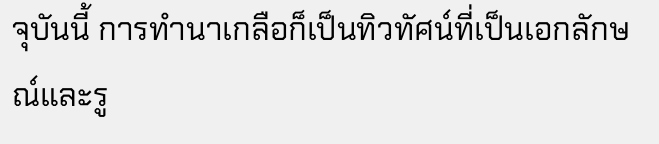จุบันนี้ การทำนาเกลือก็เป็นทิวทัศน์ที่เป็นเอกลักษณ์และรู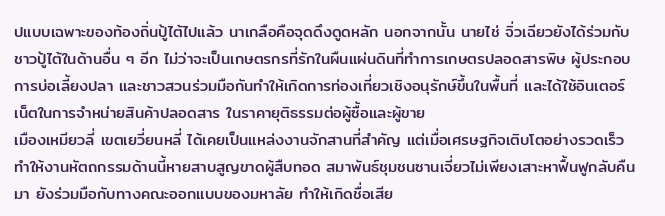ปแบบเฉพาะของท้องถิ่นปู้ไต้ไปแล้ว นาเกลือคือจุดดึงดูดหลัก นอกจากนั้น นายไช่ จิ่วเฉียวยังได้ร่วมกับชาวปู้ไต้ในด้านอื่น ๆ อีก ไม่ว่าจะเป็นเกษตรกรที่รักในผืนแผ่นดินที่ทำการเกษตรปลอดสารพิษ ผู้ประกอบการบ่อเลี้ยงปลา และชาวสวนร่วมมือกันทำให้เกิดการท่องเที่ยวเชิงอนุรักษ์ขึ้นในพื้นที่ และได้ใช้อินเตอร์เน็ตในการจำหน่ายสินค้าปลอดสาร ในราคายุติธรรมต่อผู้ซื้อและผู้ขาย
เมืองเหมียวลี่ เขตเยวี่ยนหลี่ ได้เคยเป็นแหล่งงานจักสานที่สำคัญ แต่เมื่อเศรษฐกิจเติบโตอย่างรวดเร็ว ทำให้งานหัตถกรรมด้านนี้หายสาบสูญขาดผู้สืบทอด สมาพันธ์ชุมชนซานเจี่ยวไม่เพียงเสาะหาฟื้นฟูกลับคืนมา ยังร่วมมือกับทางคณะออกแบบของมหาลัย ทำให้เกิดชื่อเสีย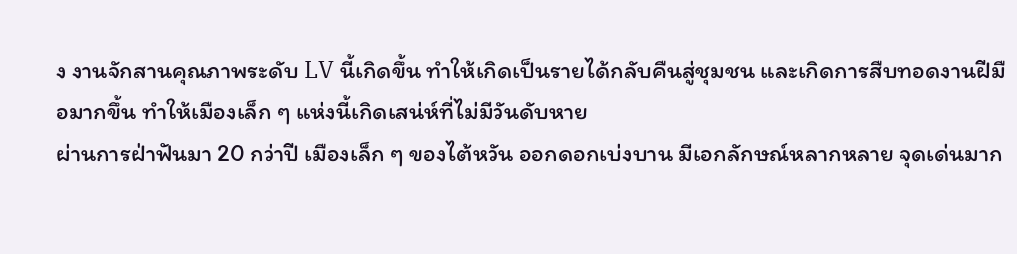ง งานจักสานคุณภาพระดับ LV นี้เกิดขึ้น ทำให้เกิดเป็นรายได้กลับคืนสู่ชุมชน และเกิดการสืบทอดงานฝีมือมากขึ้น ทำให้เมืองเล็ก ๆ แห่งนี้เกิดเสน่ห์ที่ไม่มีวันดับหาย
ผ่านการฝ่าฟันมา 20 กว่าปี เมืองเล็ก ๆ ของไต้หวัน ออกดอกเบ่งบาน มีเอกลักษณ์หลากหลาย จุดเด่นมาก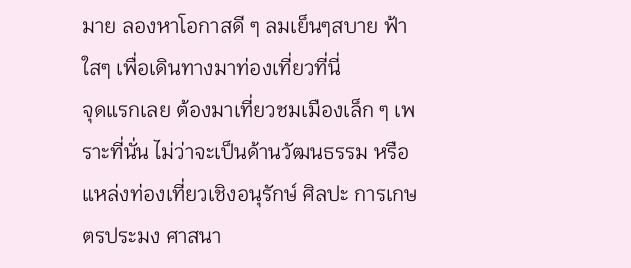มาย ลองหาโอกาสดี ๆ ลมเย็นๆสบาย ฟ้าใสๆ เพื่อเดินทางมาท่องเที่ยวที่นี่
จุดแรกเลย ต้องมาเที่ยวชมเมืองเล็ก ๆ เพราะที่นั่น ไม่ว่าจะเป็นด้านวัฒนธรรม หรือแหล่งท่องเที่ยวเชิงอนุรักษ์ ศิลปะ การเกษตรประมง ศาสนา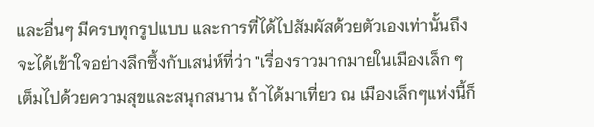และอื่นๆ มีครบทุกรูปแบบ และการที่ได้ไปสัมผัสด้วยตัวเองเท่านั้นถึงจะได้เข้าใจอย่างลึกซึ้งกับเสน่ห์ที่ว่า "เรื่องราวมากมายในเมืองเล็ก ๆ เต็มไปด้วยความสุขและสนุกสนาน ถ้าได้มาเที่ยว ณ เมืองเล็กๆแห่งนี้ก็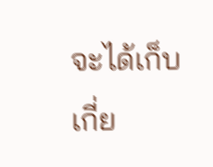จะได้เก็บเกี่ย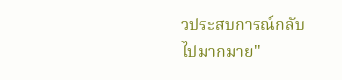วประสบการณ์กลับไปมากมาย"